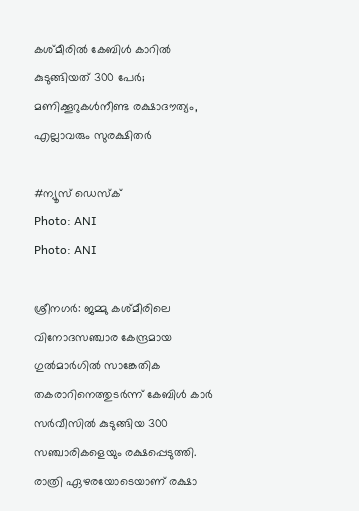കശ്മീരിൽ കേബിൾ കാറിൽ കുടുങ്ങിയത് 300 പേർ; മണിക്കൂറുകൾനീണ്ട രക്ഷാദൗത്യം, എല്ലാവരും സുരക്ഷിതർ

#ന്യൂസ് ഡെസ്ക്
Photo: ANI
Photo: ANI

ശ്രീനഗർ: ജമ്മു കശ്മീരിലെ വിനോദസഞ്ചാര കേന്ദ്രമായ ഗുൽമാർഗിൽ സാങ്കേതിക തകരാറിനെത്തുടർന്ന് കേബിൾ കാർ സർവീസിൽ കുടുങ്ങിയ 300 സഞ്ചാരികളെയും രക്ഷപ്പെടുത്തി. രാത്രി ഏഴരയോടെയാണ് രക്ഷാ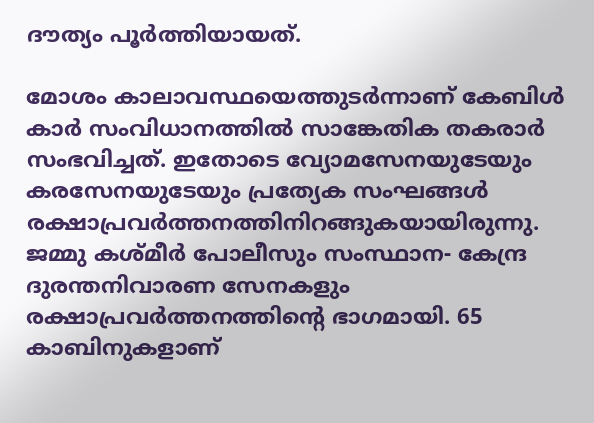ദൗത്യം പൂർത്തിയായത്.

മോശം കാലാവസ്ഥയെത്തുടർന്നാണ് കേബിൾ കാർ സംവിധാനത്തിൽ സാങ്കേതിക തകരാർ സംഭവിച്ചത്. ഇതോടെ വ്യോമസേനയുടേയും കരസേനയുടേയും പ്രത്യേക സംഘങ്ങൾ രക്ഷാപ്രവർത്തനത്തിനിറങ്ങുകയായിരുന്നു. ജമ്മു കശ്മീർ പോലീസും സംസ്ഥാന- കേന്ദ്ര ദുരന്തനിവാരണ സേനകളും രക്ഷാപ്രവർത്തനത്തിന്റെ ഭാഗമായി. 65 കാബിനുകളാണ്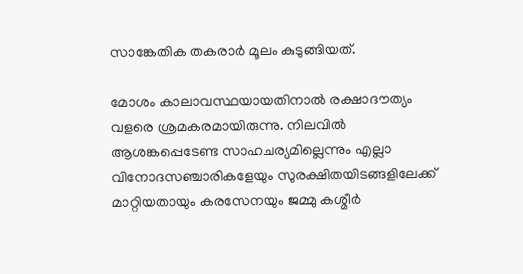സാങ്കേതിക തകരാർ മൂലം കുടുങ്ങിയത്.

മോശം കാലാവസ്ഥയായതിനാൽ രക്ഷാദൗത്യം വളരെ ശ്രമകരമായിരുന്നു. നിലവിൽ ആശങ്കപ്പെടേണ്ട സാഹചര്യമില്ലെന്നും എല്ലാ വിനോദസഞ്ചാരികളേയും സുരക്ഷിതയിടങ്ങളിലേക്ക് മാറ്റിയതായും കരസേനയും ജമ്മു കശ്മീർ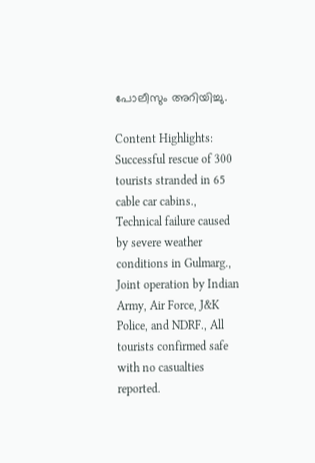പോലീസും അറിയിച്ചു.

Content Highlights: Successful rescue of 300 tourists stranded in 65 cable car cabins., Technical failure caused by severe weather conditions in Gulmarg., Joint operation by Indian Army, Air Force, J&K Police, and NDRF., All tourists confirmed safe with no casualties reported.